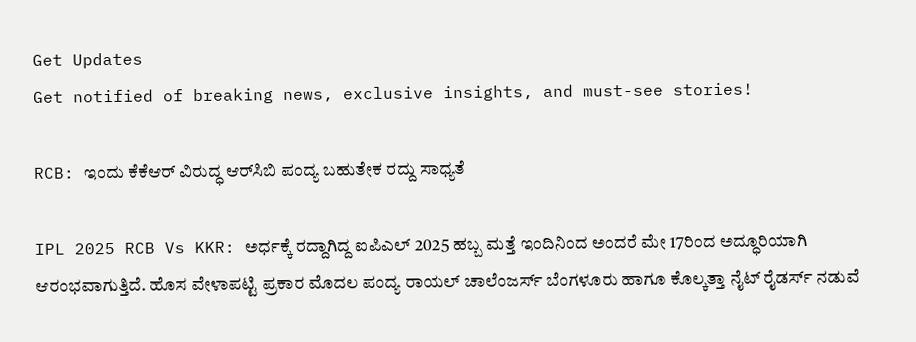Get Updates
Get notified of breaking news, exclusive insights, and must-see stories!

RCB: ಇಂದು ಕೆಕೆಆರ್ ವಿರುದ್ಧ ಆರ್‌ಸಿಬಿ ಪಂದ್ಯ ಬಹುತೇಕ ರದ್ದು ಸಾಧ್ಯತೆ

IPL 2025 RCB Vs KKR: ಅರ್ಧಕ್ಕೆ ರದ್ದಾಗಿದ್ದ ಐಪಿಎಲ್‌ 2025 ಹಬ್ಬ ಮತ್ತೆ ಇಂದಿನಿಂದ ಅಂದರೆ ಮೇ 17ರಿಂದ ಅದ್ಧೂರಿಯಾಗಿ ಆರಂಭವಾಗುತ್ತಿದೆ. ಹೊಸ ವೇಳಾಪಟ್ಟಿ ಪ್ರಕಾರ ಮೊದಲ ಪಂದ್ಯ ರಾಯಲ್‌ ಚಾಲೆಂಜರ್ಸ್‌ ಬೆಂಗಳೂರು ಹಾಗೂ ಕೊಲ್ಕತ್ತಾ ನೈಟ್‌ ರೈಡರ್ಸ್‌ ನಡುವೆ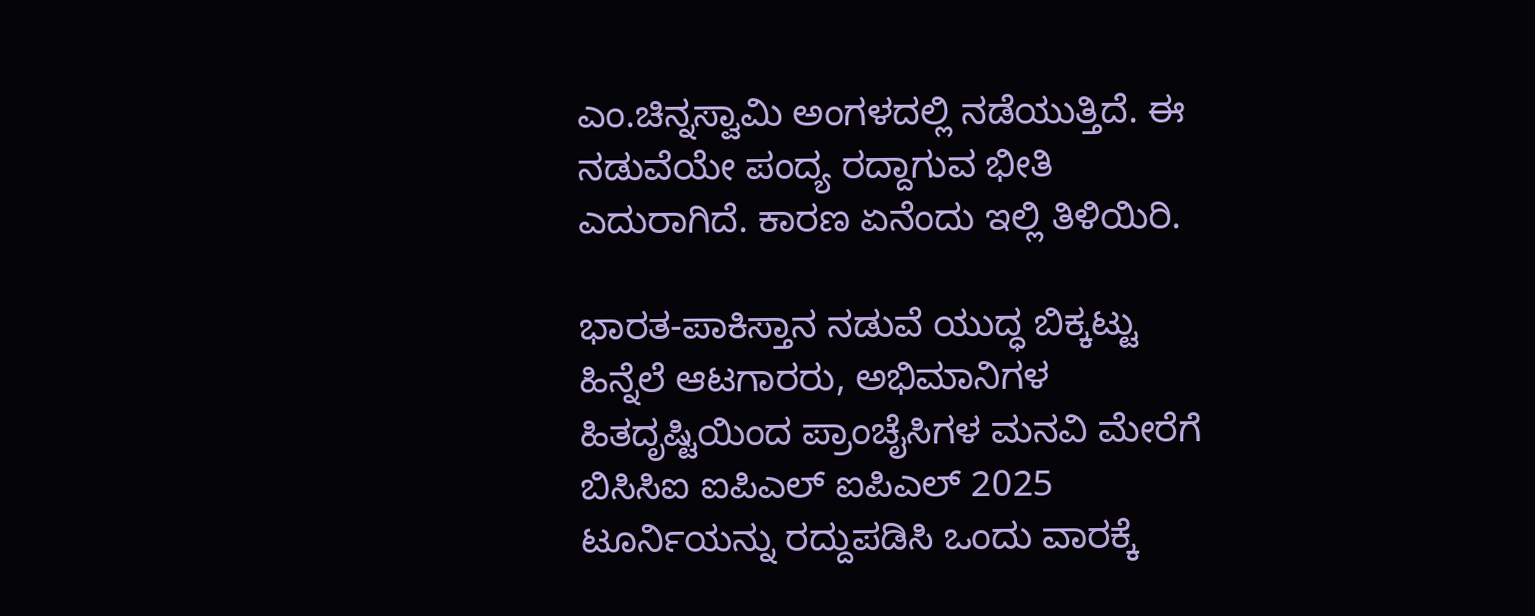ಎಂ.ಚಿನ್ನಸ್ವಾಮಿ ಅಂಗಳದಲ್ಲಿ ನಡೆಯುತ್ತಿದೆ. ಈ ನಡುವೆಯೇ ಪಂದ್ಯ ರದ್ದಾಗುವ ಭೀತಿ ಎದುರಾಗಿದೆ. ಕಾರಣ ಏನೆಂದು ಇಲ್ಲಿ ತಿಳಿಯಿರಿ.

ಭಾರತ-ಪಾಕಿಸ್ತಾನ ನಡುವೆ ಯುದ್ಧ ಬಿಕ್ಕಟ್ಟು ಹಿನ್ನೆಲೆ ಆಟಗಾರರು, ಅಭಿಮಾನಿಗಳ ಹಿತದೃಷ್ಟಿಯಿಂದ ಪ್ರಾಂಚೈಸಿಗಳ ಮನವಿ ಮೇರೆಗೆ ಬಿಸಿಸಿಐ ಐಪಿಎಲ್ ಐಪಿಎಲ್‌ 2025 ಟೂರ್ನಿಯನ್ನು ರದ್ದುಪಡಿಸಿ ಒಂದು ವಾರಕ್ಕೆ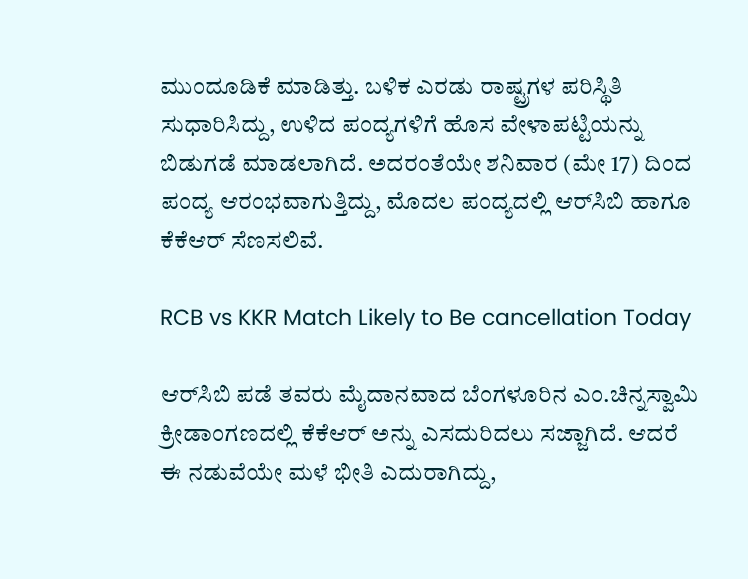ಮುಂದೂಡಿಕೆ ಮಾಡಿತ್ತು. ಬಳಿಕ ಎರಡು ರಾಷ್ಟ್ರಗಳ ಪರಿಸ್ಥಿತಿ ಸುಧಾರಿಸಿದ್ದು, ಉಳಿದ ಪಂದ್ಯಗಳಿಗೆ ಹೊಸ ವೇಳಾಪಟ್ಟಿಯನ್ನು ಬಿಡುಗಡೆ ಮಾಡಲಾಗಿದೆ. ಅದರಂತೆಯೇ ಶನಿವಾರ (ಮೇ 17) ದಿಂದ ಪಂದ್ಯ ಆರಂಭವಾಗುತ್ತಿದ್ದು, ಮೊದಲ ಪಂದ್ಯದಲ್ಲಿ ಆರ್‌ಸಿಬಿ ಹಾಗೂ ಕೆಕೆಆರ್ ಸೆಣಸಲಿವೆ.

RCB vs KKR Match Likely to Be cancellation Today

ಆರ್‌ಸಿಬಿ ಪಡೆ ತವರು ಮೈದಾನವಾದ ಬೆಂಗಳೂರಿನ ಎಂ.ಚಿನ್ನಸ್ವಾಮಿ ಕ್ರೀಡಾಂಗಣದಲ್ಲಿ ಕೆಕೆಆರ್ ಅನ್ನು ಎಸದುರಿದಲು ಸಜ್ಜಾಗಿದೆ. ಆದರೆ ಈ ನಡುವೆಯೇ ಮಳೆ ಭೀತಿ ಎದುರಾಗಿದ್ದು,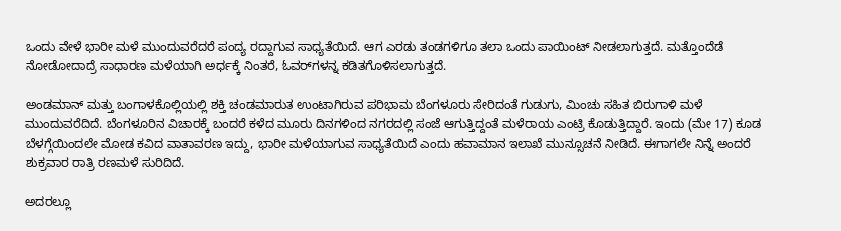ಒಂದು ವೇಳೆ ಭಾರೀ ಮಳೆ ಮುಂದುವರೆದರೆ ಪಂದ್ಯ ರದ್ದಾಗುವ ಸಾಧ್ಯತೆಯಿದೆ. ಆಗ ಎರಡು ತಂಡಗಳಿಗೂ ತಲಾ ಒಂದು ಪಾಯಿಂಟ್‌ ನೀಡಲಾಗುತ್ತದೆ. ಮತ್ತೊಂದೆಡೆ ನೋಡೋದಾದ್ರೆ ಸಾಧಾರಣ ಮಳೆಯಾಗಿ ಅರ್ಧಕ್ಕೆ ನಿಂತರೆ, ಓವರ್‌ಗಳನ್ನ ಕಡಿತಗೊಳಿಸಲಾಗುತ್ತದೆ.

ಅಂಡಮಾನ್‌ ಮತ್ತು ಬಂಗಾಳಕೊಲ್ಲಿಯಲ್ಲಿ ಶಕ್ತಿ ಚಂಡಮಾರುತ ಉಂಟಾಗಿರುವ ಪರಿಭಾಮ ಬೆಂಗಳೂರು ಸೇರಿದಂತೆ ಗುಡುಗು, ಮಿಂಚು ಸಹಿತ ಬಿರುಗಾಳಿ ಮಳೆ ಮುಂದುವರೆದಿದೆ. ಬೆಂಗಳೂರಿನ ವಿಚಾರಕ್ಕೆ ಬಂದರೆ ಕಳೆದ ಮೂರು ದಿನಗಳಿಂದ ನಗರದಲ್ಲಿ ಸಂಜೆ ಆಗುತ್ತಿದ್ದಂತೆ ಮಳೆರಾಯ ಎಂಟ್ರಿ ಕೊಡುತ್ತಿದ್ದಾರೆ. ಇಂದು (ಮೇ 17) ಕೂಡ ಬೆಳಗ್ಗೆಯಿಂದಲೇ ಮೋಡ ಕವಿದ ವಾತಾವರಣ ಇದ್ದು, ಭಾರೀ ಮಳೆಯಾಗುವ ಸಾಧ್ಯತೆಯಿದೆ ಎಂದು ಹವಾಮಾನ ಇಲಾಖೆ ಮುನ್ಸೂಚನೆ ನೀಡಿದೆ. ಈಗಾಗಲೇ ನಿನ್ನೆ ಅಂದರೆ ಶುಕ್ರವಾರ ರಾತ್ರಿ ರಣಮಳೆ ಸುರಿದಿದೆ.

ಅದರಲ್ಲೂ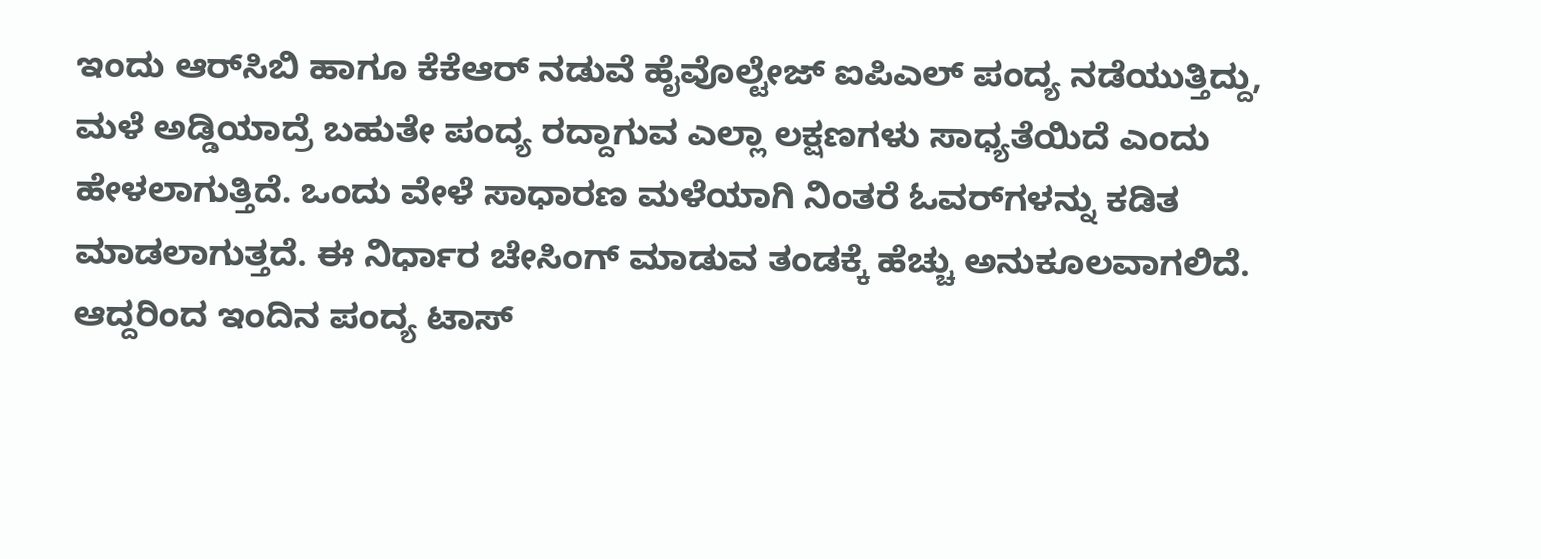ಇಂದು ಆರ್‌ಸಿಬಿ ಹಾಗೂ ಕೆಕೆಆರ್ ನಡುವೆ ಹೈವೊಲ್ಟೇಜ್‌ ಐಪಿಎಲ್‌ ಪಂದ್ಯ ನಡೆಯುತ್ತಿದ್ದು, ಮಳೆ ಅಡ್ಡಿಯಾದ್ರೆ ಬಹುತೇ ಪಂದ್ಯ ರದ್ದಾಗುವ ಎಲ್ಲಾ ಲಕ್ಷಣಗಳು ಸಾಧ್ಯತೆಯಿದೆ ಎಂದು ಹೇಳಲಾಗುತ್ತಿದೆ. ಒಂದು ವೇಳೆ ಸಾಧಾರಣ ಮಳೆಯಾಗಿ ನಿಂತರೆ ಓವರ್‌ಗಳನ್ನು ಕಡಿತ ಮಾಡಲಾಗುತ್ತದೆ. ಈ ನಿರ್ಧಾರ ಚೇಸಿಂಗ್ ಮಾಡುವ ತಂಡಕ್ಕೆ ಹೆಚ್ಚು ಅನುಕೂಲವಾಗಲಿದೆ. ಆದ್ದರಿಂದ ಇಂದಿನ ಪಂದ್ಯ ಟಾಸ್‌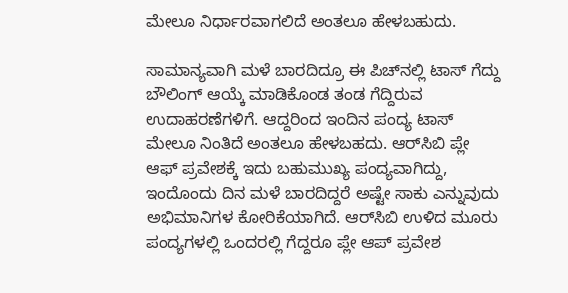ಮೇಲೂ ನಿರ್ಧಾರವಾಗಲಿದೆ ಅಂತಲೂ ಹೇಳಬಹುದು.

ಸಾಮಾನ್ಯವಾಗಿ ಮಳೆ ಬಾರದಿದ್ರೂ ಈ ಪಿಚ್‌ನಲ್ಲಿ ಟಾಸ್‌ ಗೆದ್ದು ಬೌಲಿಂಗ್ ಆಯ್ಕೆ ಮಾಡಿಕೊಂಡ ತಂಡ ಗೆದ್ದಿರುವ ಉದಾಹರಣೆಗಳಿಗೆ. ಆದ್ದರಿಂದ ಇಂದಿನ ಪಂದ್ಯ ಟಾಸ್‌ ಮೇಲೂ ನಿಂತಿದೆ ಅಂತಲೂ ಹೇಳಬಹದು. ಆರ್‌ಸಿಬಿ ಪ್ಲೇ ಆಫ್‌ ಪ್ರವೇಶಕ್ಕೆ ಇದು ಬಹುಮುಖ್ಯ ಪಂದ್ಯವಾಗಿದ್ದು, ಇಂದೊಂದು ದಿನ ಮಳೆ ಬಾರದಿದ್ದರೆ ಅಷ್ಟೇ ಸಾಕು ಎನ್ನುವುದು ಅಭಿಮಾನಿಗಳ ಕೋರಿಕೆಯಾಗಿದೆ. ಆರ್‌ಸಿಬಿ ಉಳಿದ ಮೂರು ಪಂದ್ಯಗಳಲ್ಲಿ ಒಂದರಲ್ಲಿ ಗೆದ್ದರೂ ಪ್ಲೇ ಆಪ್ ಪ್ರವೇಶ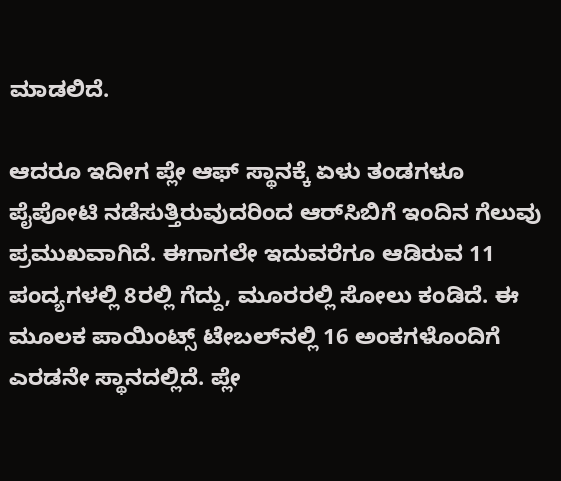ಮಾಡಲಿದೆ.

ಆದರೂ ಇದೀಗ ಪ್ಲೇ ಆಫ್‌ ಸ್ಥಾನಕ್ಕೆ ಏಳು ತಂಡಗಳೂ ಪೈಪೋಟಿ ನಡೆಸುತ್ತಿರುವುದರಿಂದ ಆರ್‌ಸಿಬಿಗೆ ಇಂದಿನ ಗೆಲುವು ಪ್ರಮುಖವಾಗಿದೆ. ಈಗಾಗಲೇ ಇದುವರೆಗೂ ಆಡಿರುವ 11 ಪಂದ್ಯಗಳಲ್ಲಿ 8ರಲ್ಲಿ ಗೆದ್ದು, ಮೂರರಲ್ಲಿ ಸೋಲು ಕಂಡಿದೆ. ಈ ಮೂಲಕ ಪಾಯಿಂಟ್ಸ್ ಟೇಬಲ್‌ನಲ್ಲಿ 16 ಅಂಕಗಳೊಂದಿಗೆ ಎರಡನೇ ಸ್ಥಾನದಲ್ಲಿದೆ. ಪ್ಲೇ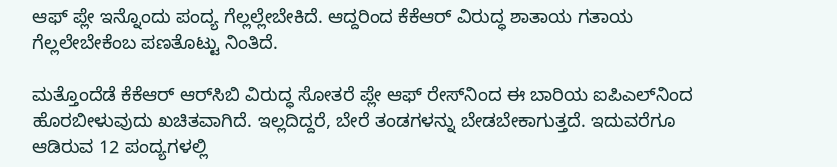ಆಫ್‌ ಪ್ಲೇ ಇನ್ನೊಂದು ಪಂದ್ಯ ಗೆಲ್ಲಲ್ಲೇಬೇಕಿದೆ. ಆದ್ದರಿಂದ ಕೆಕೆಆರ್ ವಿರುದ್ಧ ಶಾತಾಯ ಗತಾಯ ಗೆಲ್ಲಲೇಬೇಕೆಂಬ ಪಣತೊಟ್ಟು ನಿಂತಿದೆ.

ಮತ್ತೊಂದೆಡೆ ಕೆಕೆಆರ್ ಆರ್‌ಸಿಬಿ ವಿರುದ್ಧ ಸೋತರೆ ಪ್ಲೇ ಆಫ್ ರೇಸ್‌ನಿಂದ ಈ ಬಾರಿಯ ಐಪಿಎಲ್‌ನಿಂದ ಹೊರಬೀಳುವುದು ಖಚಿತವಾಗಿದೆ. ಇಲ್ಲದಿದ್ದರೆ, ಬೇರೆ ತಂಡಗಳನ್ನು ಬೇಡಬೇಕಾಗುತ್ತದೆ. ಇದುವರೆಗೂ ಆಡಿರುವ 12 ಪಂದ್ಯಗಳಲ್ಲಿ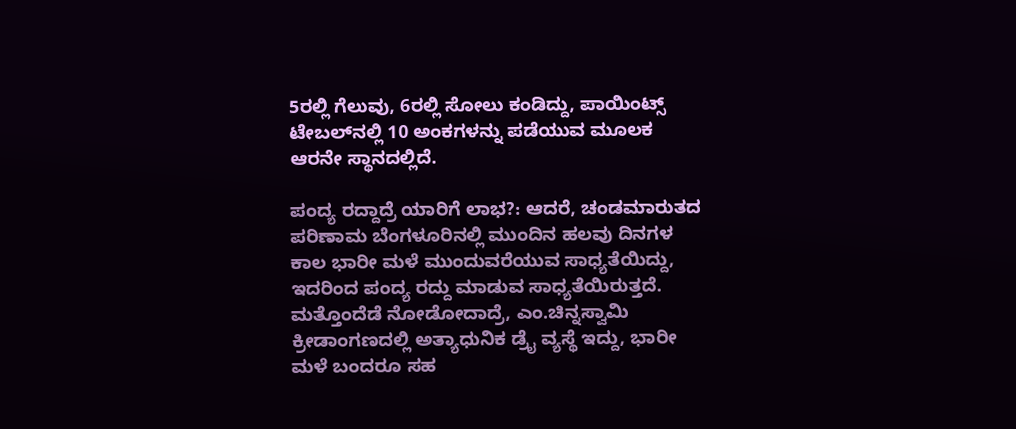5ರಲ್ಲಿ ಗೆಲುವು, 6ರಲ್ಲಿ ಸೋಲು ಕಂಡಿದ್ದು, ಪಾಯಿಂಟ್ಸ್ ಟೇಬಲ್‌ನಲ್ಲಿ 10 ಅಂಕಗಳನ್ನು ಪಡೆಯುವ ಮೂಲಕ ಆರನೇ ಸ್ಥಾನದಲ್ಲಿದೆ.

ಪಂದ್ಯ ರದ್ದಾದ್ರೆ ಯಾರಿಗೆ ಲಾಭ?: ಆದರೆ, ಚಂಡಮಾರುತದ ಪರಿಣಾಮ ಬೆಂಗಳೂರಿನಲ್ಲಿ ಮುಂದಿನ ಹಲವು ದಿನಗಳ ಕಾಲ ಭಾರೀ ಮಳೆ ಮುಂದುವರೆಯುವ ಸಾಧ್ಯತೆಯಿದ್ದು, ಇದರಿಂದ ಪಂದ್ಯ ರದ್ದು ಮಾಡುವ ಸಾಧ್ಯತೆಯಿರುತ್ತದೆ. ಮತ್ತೊಂದೆಡೆ ನೋಡೋದಾದ್ರೆ, ಎಂ.ಚಿನ್ನಸ್ವಾಮಿ ಕ್ರೀಡಾಂಗಣದಲ್ಲಿ ಅತ್ಯಾಧುನಿಕ ಡ್ರೈ ವ್ಯಸ್ಥೆ ಇದ್ದು, ಭಾರೀ ಮಳೆ ಬಂದರೂ ಸಹ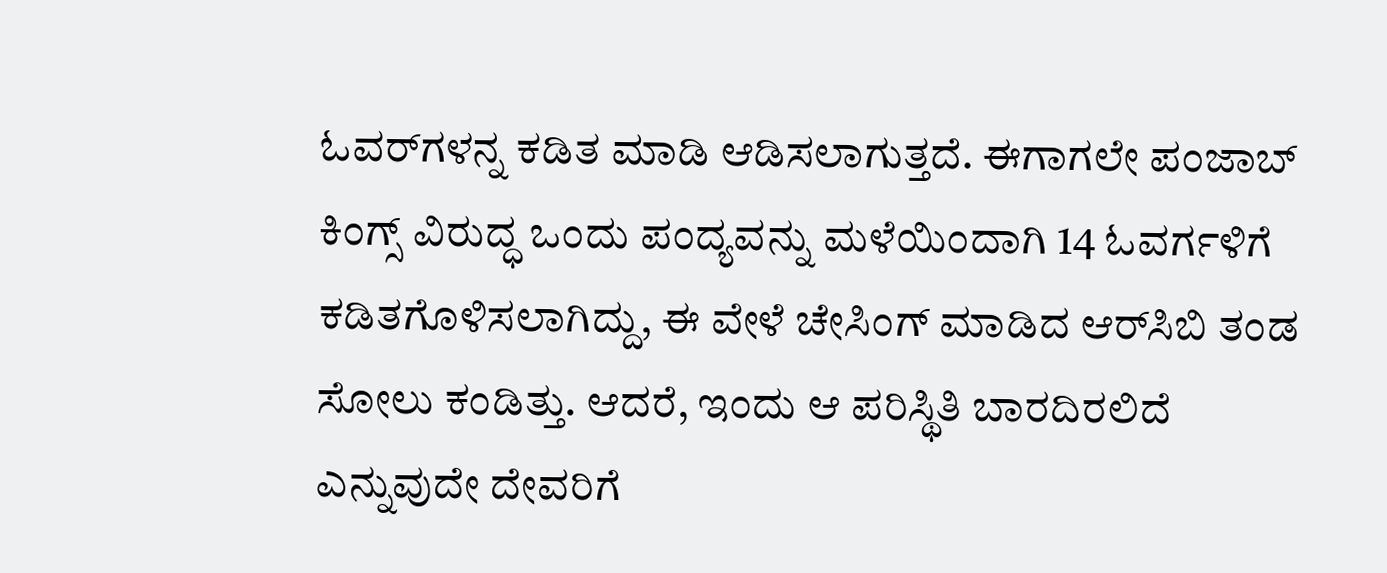ಓವರ್‌ಗಳನ್ನ ಕಡಿತ ಮಾಡಿ ಆಡಿಸಲಾಗುತ್ತದೆ. ಈಗಾಗಲೇ ಪಂಜಾಬ್ ಕಿಂಗ್ಸ್ ವಿರುದ್ಧ ಒಂದು ಪಂದ್ಯವನ್ನು ಮಳೆಯಿಂದಾಗಿ 14 ಓವರ್ಗಳಿಗೆ ಕಡಿತಗೊಳಿಸಲಾಗಿದ್ದು, ಈ ವೇಳೆ ಚೇಸಿಂಗ್‌ ಮಾಡಿದ ಆರ್‌ಸಿಬಿ ತಂಡ ಸೋಲು ಕಂಡಿತ್ತು. ಆದರೆ, ಇಂದು ಆ ಪರಿಸ್ಥಿತಿ ಬಾರದಿರಲಿದೆ ಎನ್ನುವುದೇ ದೇವರಿಗೆ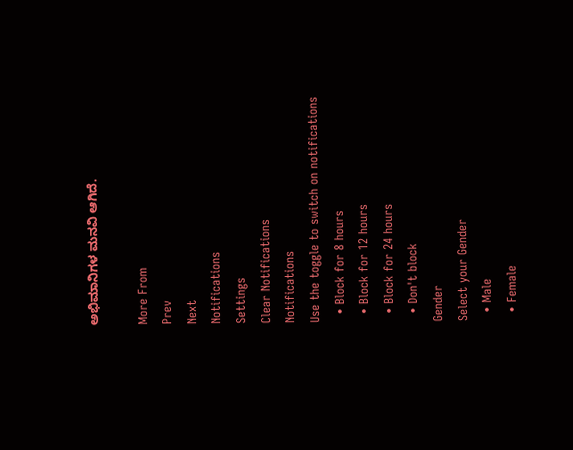ಅಭಿಮಾನಿಗಳ ಮನವಿ ಆಗಿದೆ.

More From
Prev
Next
Notifications
Settings
Clear Notifications
Notifications
Use the toggle to switch on notifications
  • Block for 8 hours
  • Block for 12 hours
  • Block for 24 hours
  • Don't block
Gender
Select your Gender
  • Male
  • Female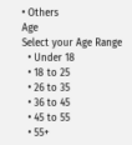• Others
Age
Select your Age Range
  • Under 18
  • 18 to 25
  • 26 to 35
  • 36 to 45
  • 45 to 55
  • 55+